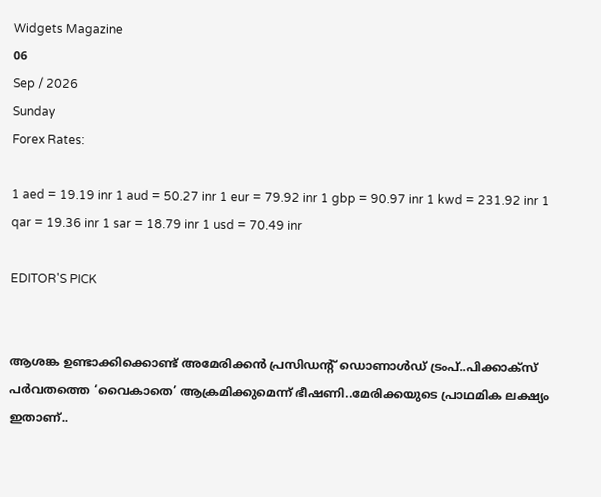Widgets Magazine
06
Sep / 2026
Sunday
Forex Rates:

1 aed = 19.19 inr 1 aud = 50.27 inr 1 eur = 79.92 inr 1 gbp = 90.97 inr 1 kwd = 231.92 inr 1 qar = 19.36 inr 1 sar = 18.79 inr 1 usd = 70.49 inr

EDITOR'S PICK


ആശങ്ക ഉണ്ടാക്കിക്കൊണ്ട് അമേരിക്കൻ പ്രസിഡന്റ് ഡൊണാൾഡ് ട്രംപ്..പിക്കാക്‌സ് പർവതത്തെ ‘വൈകാതെ’ ആക്രമിക്കുമെന്ന് ഭീഷണി..മേരിക്കയുടെ പ്രാഥമിക ലക്ഷ്യം ഇതാണ്..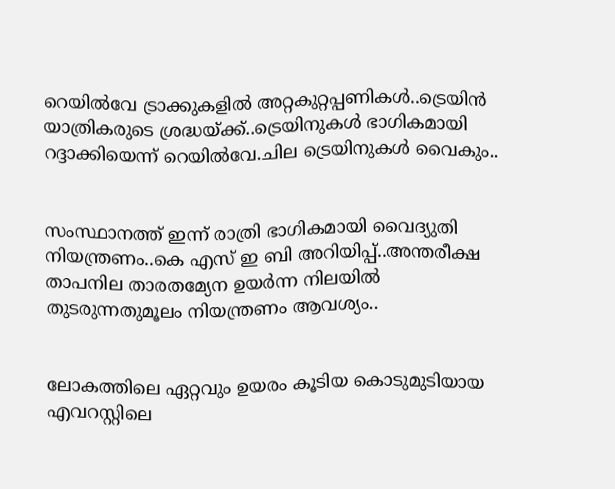റെയിൽവേ ട്രാക്കുകളിൽ അറ്റകുറ്റപ്പണികൾ..ട്രെയിൻ യാത്രികരുടെ ശ്രദ്ധയ്ക്ക്..ട്രെയിനുകൾ ഭാഗികമായി റദ്ദാക്കിയെന്ന് റെയിൽവേ.ചില ട്രെയിനുകൾ വൈകും..


സംസ്ഥാനത്ത് ഇന്ന് രാത്രി ഭാഗികമായി വൈദ്യുതി നിയന്ത്രണം..കെ എസ് ഇ ബി അറിയിപ്പ്..അന്തരീക്ഷ താപനില താരതമ്യേന ഉയർന്ന നിലയിൽ തുടരുന്നതുമൂലം നിയന്ത്രണം ആവശ്യം..


ലോകത്തിലെ ഏറ്റവും ഉയരം കൂടിയ കൊടുമുടിയായ എവറസ്റ്റിലെ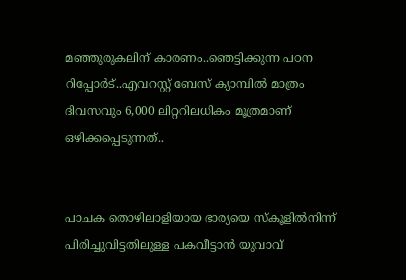മഞ്ഞുരുകലിന് കാരണം..ഞെട്ടിക്കുന്ന പഠന റിപ്പോർട്..എവറസ്റ്റ് ബേസ് ക്യാമ്പിൽ മാത്രം ദിവസവും 6,000 ലിറ്ററിലധികം മൂത്രമാണ് ഒഴിക്കപ്പെടുന്നത്..


പാചക തൊഴിലാളിയായ ഭാര്യയെ സ്കൂളിൽനിന്ന് പിരിച്ചുവിട്ടതിലുള്ള പകവീട്ടാൻ യുവാവ്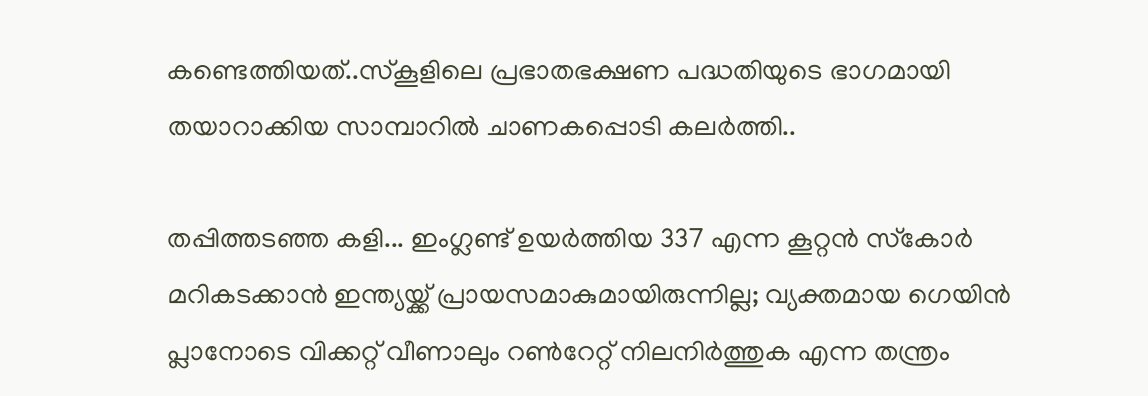കണ്ടെത്തിയത്..സ്കൂളിലെ പ്രഭാതഭക്ഷണ പദ്ധതിയുടെ ഭാഗമായി തയാറാക്കിയ സാമ്പാറിൽ ചാണകപ്പൊടി കലർത്തി..

തപ്പിത്തടഞ്ഞ കളി... ഇംഗ്ലണ്ട് ഉയര്‍ത്തിയ 337 എന്ന കൂറ്റന്‍ സ്‌കോര്‍ മറികടക്കാന്‍ ഇന്ത്യയ്ക്ക് പ്രായസമാകുമായിരുന്നില്ല; വ്യക്തമായ ഗെയിന്‍ പ്ലാനോടെ വിക്കറ്റ് വീണാലും റണ്‍റേറ്റ് നിലനിര്‍ത്തുക എന്ന തന്ത്രം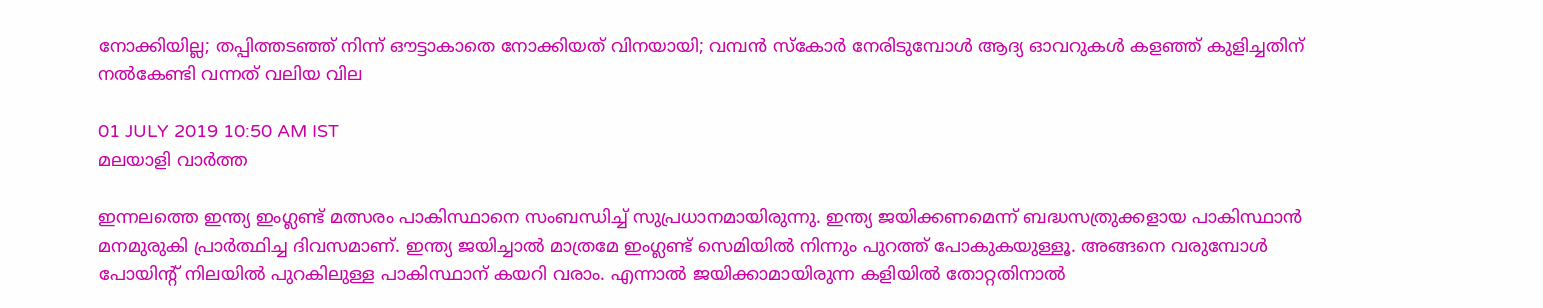നോക്കിയില്ല; തപ്പിത്തടഞ്ഞ് നിന്ന് ഔട്ടാകാതെ നോക്കിയത് വിനയായി; വമ്പന്‍ സ്‌കോര്‍ നേരിടുമ്പോള്‍ ആദ്യ ഓവറുകള്‍ കളഞ്ഞ് കുളിച്ചതിന് നല്‍കേണ്ടി വന്നത് വലിയ വില

01 JULY 2019 10:50 AM IST
മലയാളി വാര്‍ത്ത

ഇന്നലത്തെ ഇന്ത്യ ഇംഗ്ലണ്ട് മത്സരം പാകിസ്ഥാനെ സംബന്ധിച്ച് സുപ്രധാനമായിരുന്നു. ഇന്ത്യ ജയിക്കണമെന്ന് ബദ്ധസത്രുക്കളായ പാകിസ്ഥാന്‍ മനമുരുകി പ്രാര്‍ത്ഥിച്ച ദിവസമാണ്. ഇന്ത്യ ജയിച്ചാല്‍ മാത്രമേ ഇംഗ്ലണ്ട് സെമിയില്‍ നിന്നും പുറത്ത് പോകുകയുള്ളൂ. അങ്ങനെ വരുമ്പോള്‍ പോയിന്റ് നിലയില്‍ പുറകിലുള്ള പാകിസ്ഥാന് കയറി വരാം. എന്നാല്‍ ജയിക്കാമായിരുന്ന കളിയില്‍ തോറ്റതിനാല്‍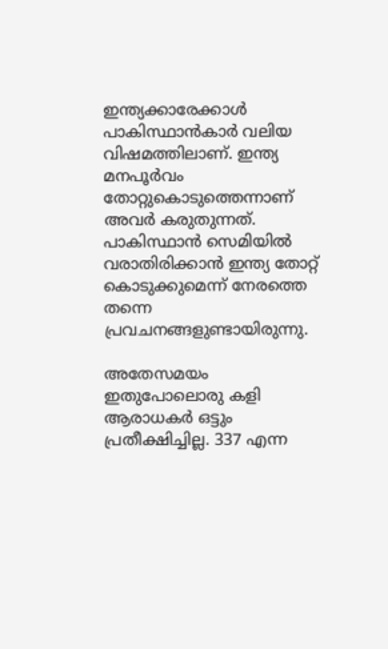ഇന്ത്യക്കാരേക്കാള്‍ പാകിസ്ഥാന്‍കാര്‍ വലിയ വിഷമത്തിലാണ്. ഇന്ത്യ മനപൂര്‍വം തോറ്റുകൊടുത്തെന്നാണ് അവര്‍ കരുതുന്നത്. പാകിസ്ഥാന്‍ സെമിയില്‍ വരാതിരിക്കാന്‍ ഇന്ത്യ തോറ്റ് കൊടുക്കുമെന്ന് നേരത്തെ തന്നെ പ്രവചനങ്ങളുണ്ടായിരുന്നു.

അതേസമയം ഇതുപോലൊരു കളി ആരാധകര്‍ ഒട്ടും പ്രതീക്ഷിച്ചില്ല. 337 എന്ന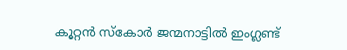കൂറ്റന്‍ സ്‌കോര്‍ ജന്മനാട്ടില്‍ ഇംഗ്ലണ്ട്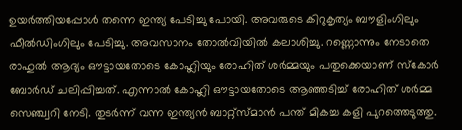ഉയര്‍ത്തിയപ്പോള്‍ തന്നെ ഇന്ത്യ പേടിച്ചു പോയി. അവരുടെ കിറുകൃത്യം ബൗളിംഗിലും ഫീല്‍ഡിംഗിലും പേടിച്ചു. അവസാനം തോല്‍വിയില്‍ കലാശിച്ചു. റണ്ണൊന്നും നേടാതെ രാഹുല്‍ ആദ്യം ഔട്ടായതോടെ കോഹ്ലിയും രോഹിത് ശര്‍മ്മയും പതുക്കെയാണ് സ്‌കോര്‍ ബോര്‍ഡ് ചലിപ്പിച്ചത്. എന്നാല്‍ കോഹ്ലി ഔട്ടായതോടെ ആഞ്ഞടിച്ച് രോഹിത് ശര്‍മ്മ സെഞ്ച്വറി നേടി. തുടര്‍ന്ന് വന്ന ഇന്ത്യന്‍ ബാറ്റ്‌സ്മാന്‍ പന്ത് മികച്ച കളി പുറത്തെടുത്തു.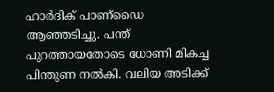ഹാര്‍ദിക് പാണ്‌ഡൈ ആഞ്ഞടിച്ചു. പന്ത് പുറത്തായതോടെ ധോണി മികച്ച പിന്തുണ നല്‍കി. വലിയ അടിക്ക്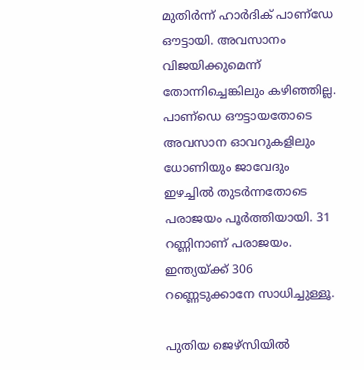മുതിര്‍ന്ന് ഹാര്‍ദിക് പാണ്‌ഡേ ഔട്ടായി. അവസാനം വിജയിക്കുമെന്ന് തോന്നിച്ചെങ്കിലും കഴിഞ്ഞില്ല. പാണ്‌ഡെ ഔട്ടായതോടെ അവസാന ഓവറുകളിലും ധോണിയും ജാവേദും ഇഴച്ചില്‍ തുടര്‍ന്നതോടെ പരാജയം പൂര്‍ത്തിയായി. 31 റണ്ണിനാണ് പരാജയം. ഇന്ത്യയ്ക്ക് 306 റണ്ണെടുക്കാനേ സാധിച്ചുള്ളൂ.

പുതിയ ജെഴ്‌സിയില്‍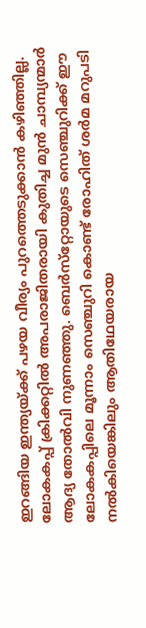ഇറങ്ങിയ ഇന്ത്യയ്ക്ക് പഴയ വീര്യം പുറത്തെടുക്കാന്‍ കഴിഞ്ഞില്ല. ലോകകപ്പ് ക്രിക്കറ്റില്‍ അപരാജിതരായി കുതിച്ച മുന്‍ ചാമ്പ്യന്മാര്‍ ആദ്യ തോല്‍വി നുണഞ്ഞു. ബെര്‍സ്‌റ്റോയുടെ സെഞ്ചുറിക്ക് ഈ ലോകകപ്പിലെ മൂന്നാം സെഞ്ചുറി കൊണ്ട് രോഹിത് ശര്‍മ മറുപടി നല്‍കിയെങ്കിലും ആതിഥേയരായ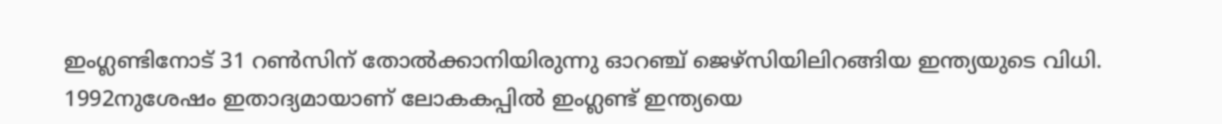ഇംഗ്ലണ്ടിനോട് 31 റണ്‍സിന് തോല്‍ക്കാനിയിരുന്നു ഓറഞ്ച് ജെഴ്‌സിയിലിറങ്ങിയ ഇന്ത്യയുടെ വിധി. 1992നുശേഷം ഇതാദ്യമായാണ് ലോകകപ്പില്‍ ഇംഗ്ലണ്ട് ഇന്ത്യയെ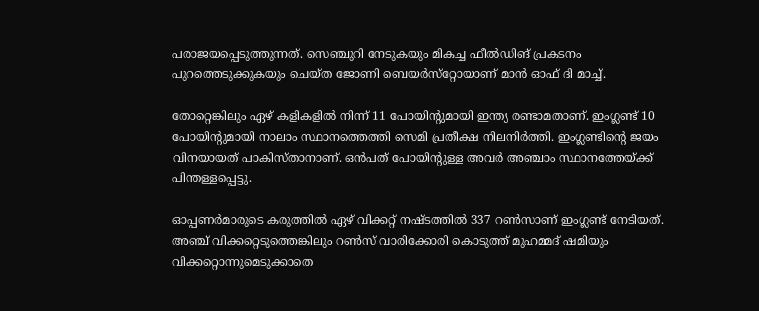പരാജയപ്പെടുത്തുന്നത്. സെഞ്ചുറി നേടുകയും മികച്ച ഫീല്‍ഡിങ് പ്രകടനം പുറത്തെടുക്കുകയും ചെയ്ത ജോണി ബെയര്‍സ്‌റ്റോയാണ് മാന്‍ ഓഫ് ദി മാച്ച്.

തോറ്റെങ്കിലും ഏഴ് കളികളില്‍ നിന്ന് 11 പോയിന്റുമായി ഇന്ത്യ രണ്ടാമതാണ്. ഇംഗ്ലണ്ട് 10 പോയിന്റുമായി നാലാം സ്ഥാനത്തെത്തി സെമി പ്രതീക്ഷ നിലനിര്‍ത്തി. ഇംഗ്ലണ്ടിന്റെ ജയം വിനയായത് പാകിസ്താനാണ്. ഒന്‍പത് പോയിന്റുള്ള അവര്‍ അഞ്ചാം സ്ഥാനത്തേയ്ക്ക് പിന്തള്ളപ്പെട്ടു.

ഓപ്പണര്‍മാരുടെ കരുത്തില്‍ ഏഴ് വിക്കറ്റ് നഷ്ടത്തില്‍ 337 റണ്‍സാണ് ഇംഗ്ലണ്ട് നേടിയത്. അഞ്ച് വിക്കറ്റെടുത്തെങ്കിലും റണ്‍സ് വാരിക്കോരി കൊടുത്ത് മുഹമ്മദ് ഷമിയും വിക്കറ്റൊന്നുമെടുക്കാതെ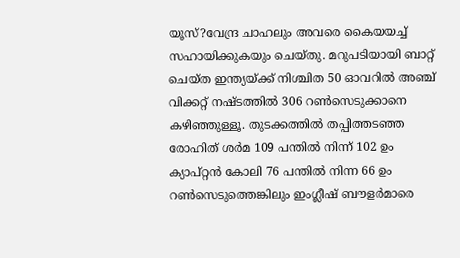യൂസ്?വേന്ദ്ര ചാഹലും അവരെ കൈയയച്ച് സഹായിക്കുകയും ചെയ്തു. മറുപടിയായി ബാറ്റ് ചെയ്ത ഇന്ത്യയ്ക്ക് നിശ്ചിത 50 ഓവറില്‍ അഞ്ച് വിക്കറ്റ് നഷ്ടത്തില്‍ 306 റണ്‍സെടുക്കാനെ കഴിഞ്ഞുള്ളൂ. തുടക്കത്തില്‍ തപ്പിത്തടഞ്ഞ രോഹിത് ശര്‍മ 109 പന്തില്‍ നിന്ന് 102 ഉം ക്യാപ്റ്റന്‍ കോലി 76 പന്തില്‍ നിന്ന 66 ഉം റണ്‍സെടുത്തെങ്കിലും ഇംഗ്ലീഷ് ബൗളര്‍മാരെ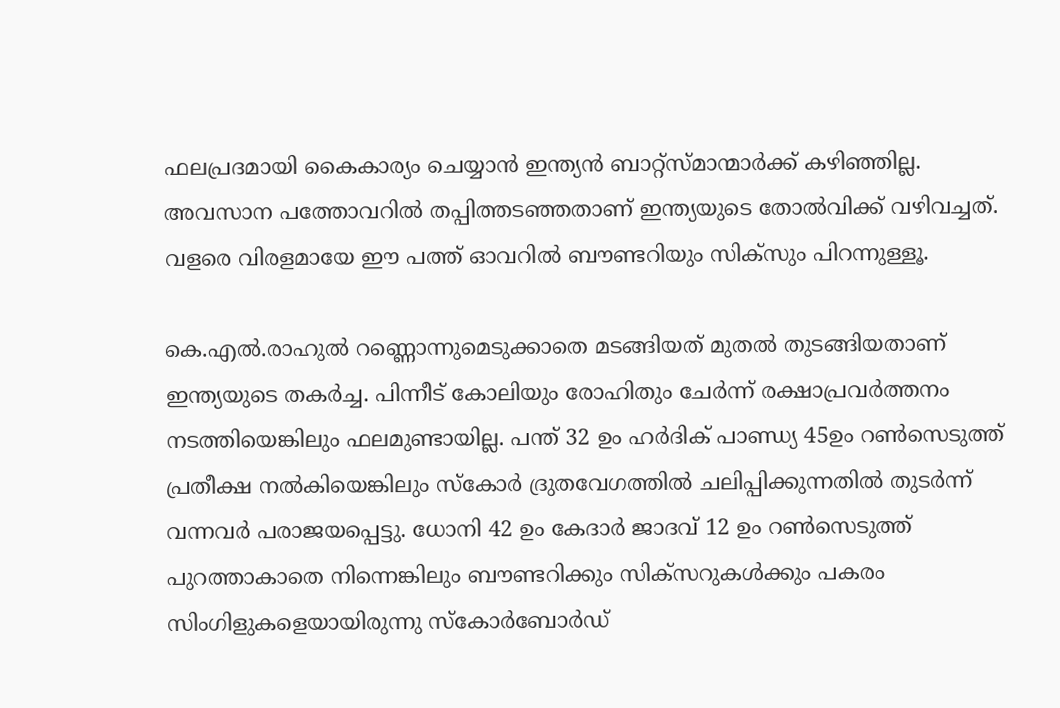ഫലപ്രദമായി കൈകാര്യം ചെയ്യാന്‍ ഇന്ത്യന്‍ ബാറ്റ്‌സ്മാന്മാര്‍ക്ക് കഴിഞ്ഞില്ല. അവസാന പത്തോവറില്‍ തപ്പിത്തടഞ്ഞതാണ് ഇന്ത്യയുടെ തോല്‍വിക്ക് വഴിവച്ചത്. വളരെ വിരളമായേ ഈ പത്ത് ഓവറില്‍ ബൗണ്ടറിയും സിക്‌സും പിറന്നുള്ളൂ.

കെ.എല്‍.രാഹുല്‍ റണ്ണൊന്നുമെടുക്കാതെ മടങ്ങിയത് മുതല്‍ തുടങ്ങിയതാണ് ഇന്ത്യയുടെ തകര്‍ച്ച. പിന്നീട് കോലിയും രോഹിതും ചേര്‍ന്ന് രക്ഷാപ്രവര്‍ത്തനം നടത്തിയെങ്കിലും ഫലമുണ്ടായില്ല. പന്ത് 32 ഉം ഹര്‍ദിക് പാണ്ഡ്യ 45ഉം റണ്‍സെടുത്ത് പ്രതീക്ഷ നല്‍കിയെങ്കിലും സ്‌കോര്‍ ദ്രുതവേഗത്തില്‍ ചലിപ്പിക്കുന്നതില്‍ തുടര്‍ന്ന് വന്നവര്‍ പരാജയപ്പെട്ടു. ധോനി 42 ഉം കേദാര്‍ ജാദവ് 12 ഉം റണ്‍സെടുത്ത് പുറത്താകാതെ നിന്നെങ്കിലും ബൗണ്ടറിക്കും സിക്‌സറുകള്‍ക്കും പകരം സിംഗിളുകളെയായിരുന്നു സ്‌കോര്‍ബോര്‍ഡ്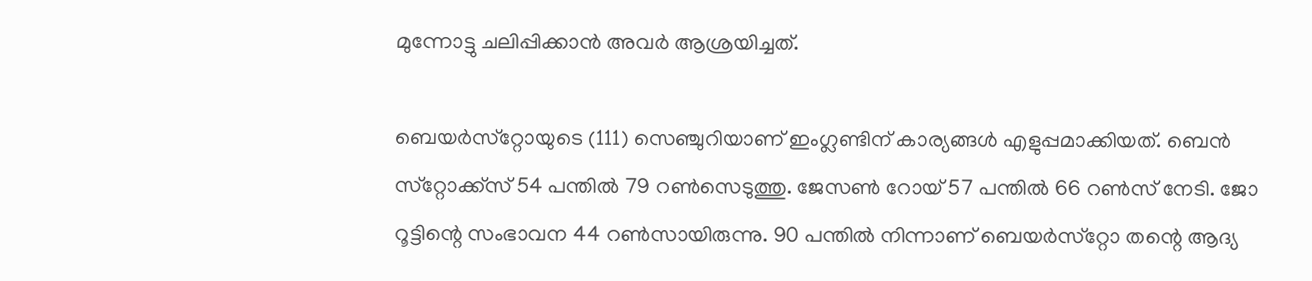മുന്നോട്ടു ചലിപ്പിക്കാന്‍ അവര്‍ ആശ്രയിച്ചത്.

ബെയര്‍സ്‌റ്റോയുടെ (111) സെഞ്ചുറിയാണ് ഇംഗ്ലണ്ടിന് കാര്യങ്ങള്‍ എളുപ്പമാക്കിയത്. ബെന്‍ സ്‌റ്റോക്ക്‌സ് 54 പന്തില്‍ 79 റണ്‍സെടുത്തു. ജേസണ്‍ റോയ് 57 പന്തില്‍ 66 റണ്‍സ് നേടി. ജോ റൂട്ടിന്റെ സംഭാവന 44 റണ്‍സായിരുന്നു. 90 പന്തില്‍ നിന്നാണ് ബെയര്‍സ്‌റ്റോ തന്റെ ആദ്യ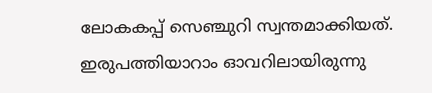ലോകകപ്പ് സെഞ്ചുറി സ്വന്തമാക്കിയത്. ഇരുപത്തിയാറാം ഓവറിലായിരുന്നു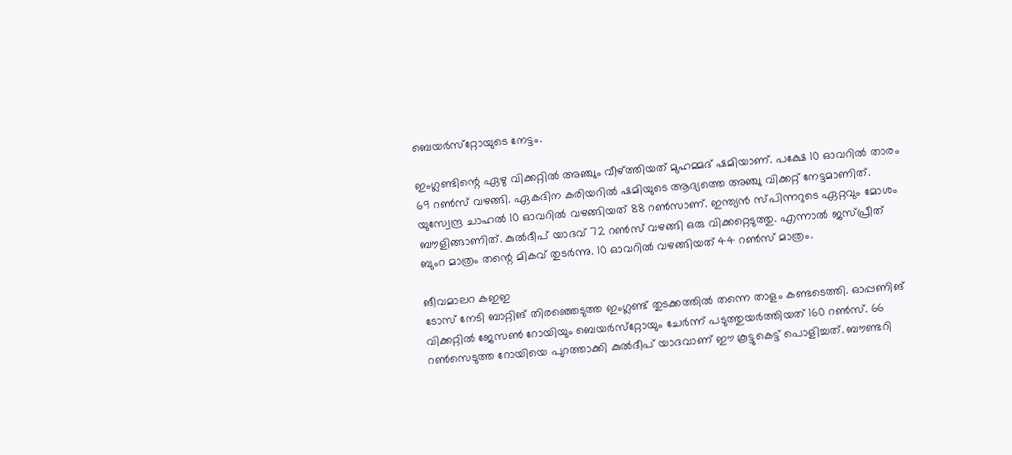ബെയര്‍സ്‌റ്റോയുടെ നേട്ടം.

ഇംഗ്ലണ്ടിന്റെ ഏഴു വിക്കറ്റില്‍ അഞ്ചും വീഴ്ത്തിയത് മുഹമ്മദ് ഷമിയാണ്. പക്ഷേ 10 ഓവറില്‍ താരം 69 റണ്‍സ് വഴങ്ങി. ഏകദിന കരിയറില്‍ ഷമിയുടെ ആദ്യത്തെ അഞ്ചു വിക്കറ്റ് നേട്ടമാണിത്. യുസ്വേന്ദ്ര ചാഹല്‍ 10 ഓവറില്‍ വഴങ്ങിയത് 88 റണ്‍സാണ്. ഇന്ത്യന്‍ സ്പിന്നറുടെ ഏറ്റവും മോശം ബൗളിങ്ങാണിത്. കുല്‍ദീപ് യാദവ് 72 റണ്‍സ് വഴങ്ങി ഒരു വിക്കറ്റെടുത്തു. എന്നാല്‍ ജസ്പ്രീത് ബുംറ മാത്രം തന്റെ മികവ് തുടര്‍ന്നു. 10 ഓവറില്‍ വഴങ്ങിയത് 44 റണ്‍സ് മാത്രം.

ങീവമാലറ കഇഇ
ടോസ് നേടി ബാറ്റിങ് തിരഞ്ഞെടുത്ത ഇംഗ്ലണ്ട് തുടക്കത്തില്‍ തന്നെ താളം കണ്ടടെത്തി. ഓപ്പണിങ് വിക്കറ്റില്‍ ജേസണ്‍ റോയിയും ബെയര്‍സ്‌റ്റോയും ചേര്‍ന്ന് പടുത്തുയര്‍ത്തിയത് 160 റണ്‍സ്. 66 റണ്‍സെടുത്ത റോയിയെ പുറത്താക്കി കുല്‍ദീപ് യാദവാണ് ഈ കൂട്ടുകെട്ട് പൊളിച്ചത്. ബൗണ്ടറി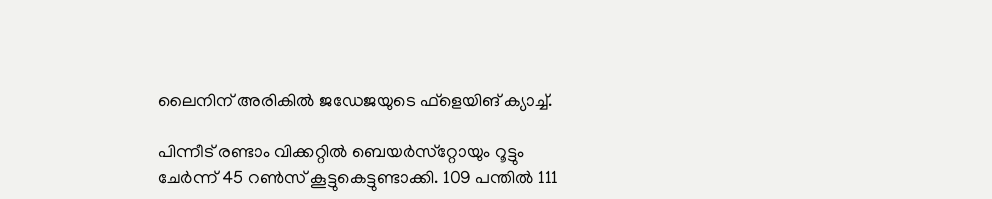ലൈനിന് അരികില്‍ ജഡേജയുടെ ഫ്‌ളെയിങ് ക്യാച്ച്.

പിന്നീട് രണ്ടാം വിക്കറ്റില്‍ ബെയര്‍സ്‌റ്റോയും റൂട്ടും ചേര്‍ന്ന് 45 റണ്‍സ് കൂട്ടുകെട്ടുണ്ടാക്കി. 109 പന്തില്‍ 111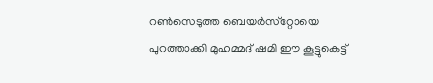റണ്‍സെടുത്ത ബെയര്‍സ്‌റ്റോയെ പുറത്താക്കി മുഹമ്മദ് ഷമി ഈ കൂട്ടുകെട്ട്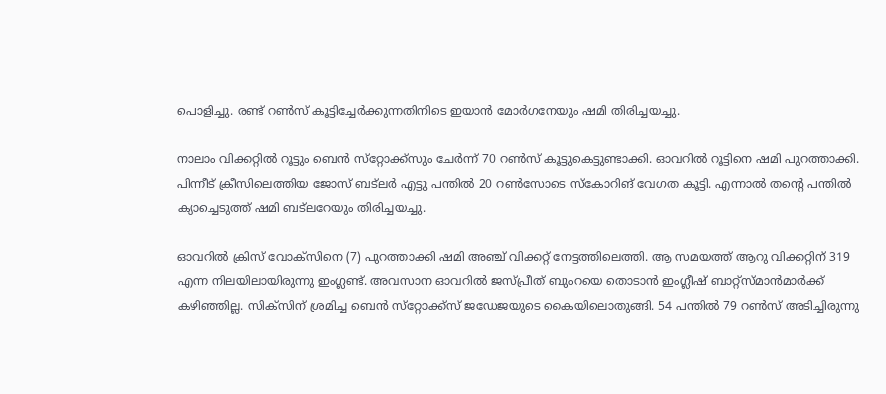പൊളിച്ചു. രണ്ട് റണ്‍സ് കൂട്ടിച്ചേര്‍ക്കുന്നതിനിടെ ഇയാന്‍ മോര്‍ഗനേയും ഷമി തിരിച്ചയച്ചു.

നാലാം വിക്കറ്റില്‍ റൂട്ടും ബെന്‍ സ്‌റ്റോക്ക്‌സും ചേര്‍ന്ന് 70 റണ്‍സ് കൂട്ടുകെട്ടുണ്ടാക്കി. ഓവറില്‍ റൂട്ടിനെ ഷമി പുറത്താക്കി. പിന്നീട് ക്രീസിലെത്തിയ ജോസ് ബട്‌ലര്‍ എട്ടു പന്തില്‍ 20 റണ്‍സോടെ സ്‌കോറിങ് വേഗത കൂട്ടി. എന്നാല്‍ തന്റെ പന്തില്‍ ക്യാച്ചെടുത്ത് ഷമി ബട്‌ലറേയും തിരിച്ചയച്ചു.

ഓവറില്‍ ക്രിസ് വോക്‌സിനെ (7) പുറത്താക്കി ഷമി അഞ്ച് വിക്കറ്റ് നേട്ടത്തിലെത്തി. ആ സമയത്ത് ആറു വിക്കറ്റിന് 319 എന്ന നിലയിലായിരുന്നു ഇംഗ്ലണ്ട്. അവസാന ഓവറില്‍ ജസ്പ്രീത് ബുംറയെ തൊടാന്‍ ഇംഗ്ലീഷ് ബാറ്റ്‌സ്മാന്‍മാര്‍ക്ക് കഴിഞ്ഞില്ല. സിക്‌സിന് ശ്രമിച്ച ബെന്‍ സ്‌റ്റോക്ക്‌സ് ജഡേജയുടെ കൈയിലൊതുങ്ങി. 54 പന്തില്‍ 79 റണ്‍സ് അടിച്ചിരുന്നു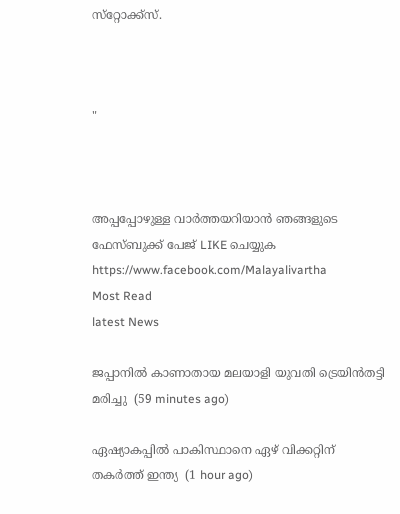സ്‌റ്റോക്ക്‌സ്.



"



അപ്പപ്പോഴുള്ള വാര്‍ത്തയറിയാന്‍ ഞങ്ങളുടെ ഫേസ്‌ബുക്ക്‌ പേജ് LIKE ചെയ്യുക
https://www.facebook.com/Malayalivartha
Most Read
latest News

ജപ്പാനില്‍ കാണാതായ മലയാളി യുവതി ട്രെയിന്‍തട്ടി മരിച്ചു  (59 minutes ago)

ഏഷ്യാകപ്പില്‍ പാകിസ്ഥാനെ ഏഴ് വിക്കറ്റിന് തകര്‍ത്ത് ഇന്ത്യ  (1 hour ago)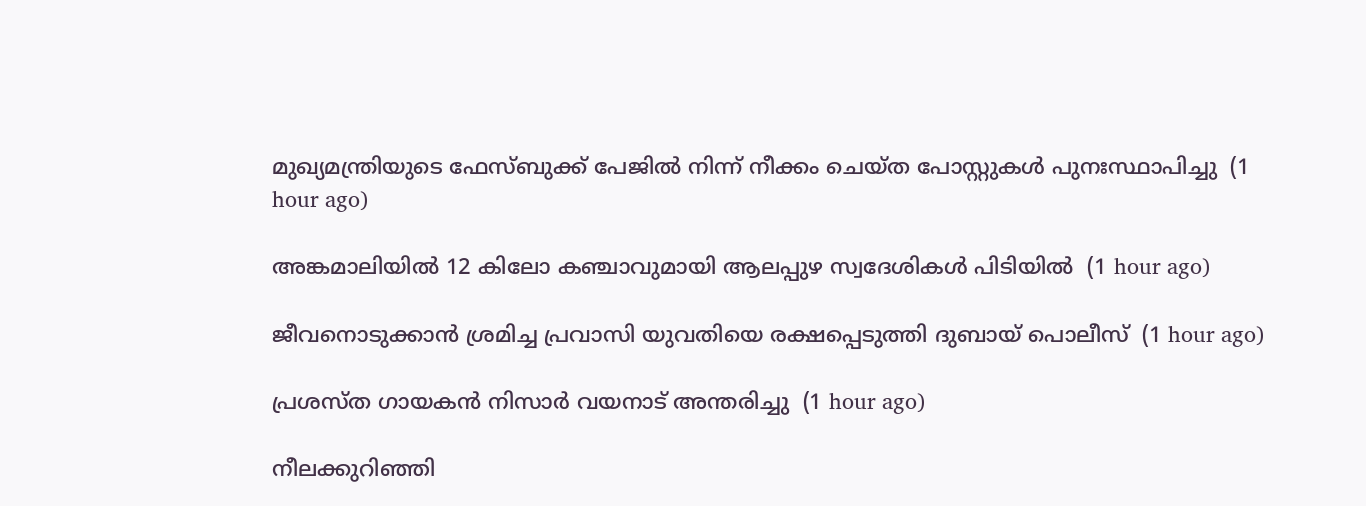മുഖ്യമന്ത്രിയുടെ ഫേസ്ബുക്ക് പേജില്‍ നിന്ന് നീക്കം ചെയ്ത പോസ്റ്റുകള്‍ പുനഃസ്ഥാപിച്ചു  (1 hour ago)

അങ്കമാലിയില്‍ 12 കിലോ കഞ്ചാവുമായി ആലപ്പുഴ സ്വദേശികള്‍ പിടിയില്‍  (1 hour ago)

ജീവനൊടുക്കാന്‍ ശ്രമിച്ച പ്രവാസി യുവതിയെ രക്ഷപ്പെടുത്തി ദുബായ് പൊലീസ്  (1 hour ago)

പ്രശസ്ത ഗായകന്‍ നിസാര്‍ വയനാട് അന്തരിച്ചു  (1 hour ago)

നീലക്കുറിഞ്ഞി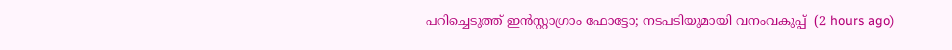പറിച്ചെടുത്ത് ഇൻസ്റ്റാഗ്രാം ഫോട്ടോ; നടപടിയുമായി വനംവകുപ്പ്  (2 hours ago)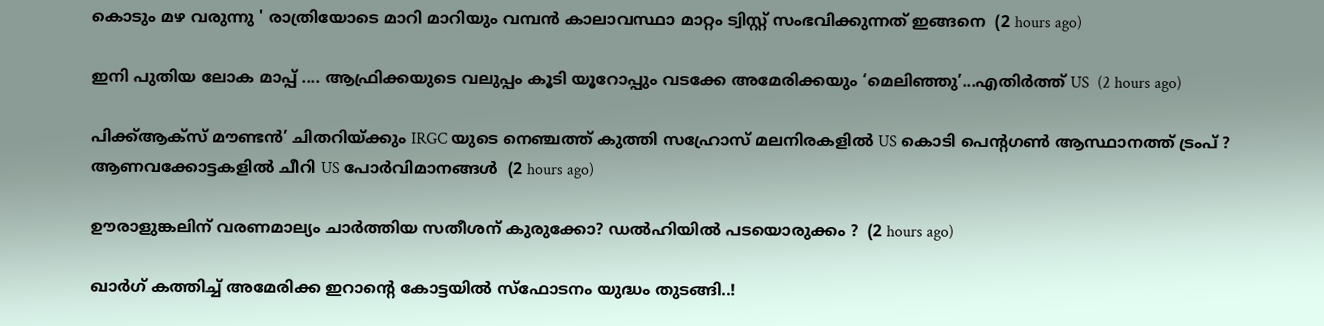കൊടും മഴ വരുന്നു ' രാത്രിയോടെ മാറി മാറിയും വമ്പൻ കാലാവസ്ഥാ മാറ്റം ട്വിസ്റ്റ് സംഭവിക്കുന്നത് ഇങ്ങനെ  (2 hours ago)

ഇനി പുതിയ ലോക മാപ്പ് .... ആഫ്രിക്കയുടെ വലുപ്പം കൂടി യൂറോപ്പും വടക്കേ അമേരിക്കയും ‘മെലിഞ്ഞു’...എതിർത്ത് US  (2 hours ago)

പിക്ക്ആക്സ് മൗണ്ടൻ’ ചിതറിയ്ക്കും IRGC യുടെ നെഞ്ചത്ത് കുത്തി സഹ്രോസ് മലനിരകളിൽ US കൊടി പെന്റഗൺ ആസ്ഥാനത്ത് ട്രംപ് ? ആണവക്കോട്ടകളിൽ ചീറി US പോർവിമാനങ്ങൾ  (2 hours ago)

ഊരാളുങ്കലിന് വരണമാല്യം ചാർത്തിയ സതീശന് കുരുക്കോ? ഡൽഹിയിൽ പടയൊരുക്കം ?  (2 hours ago)

ഖാര്‍ഗ് കത്തിച്ച് അമേരിക്ക ഇറാന്റെ കോട്ടയിൽ സ്ഫോടനം യുദ്ധം തുടങ്ങി..!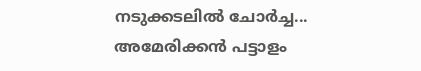നടുക്കടലിൽ ചോർച്ച... അമേരിക്കൻ പട്ടാളം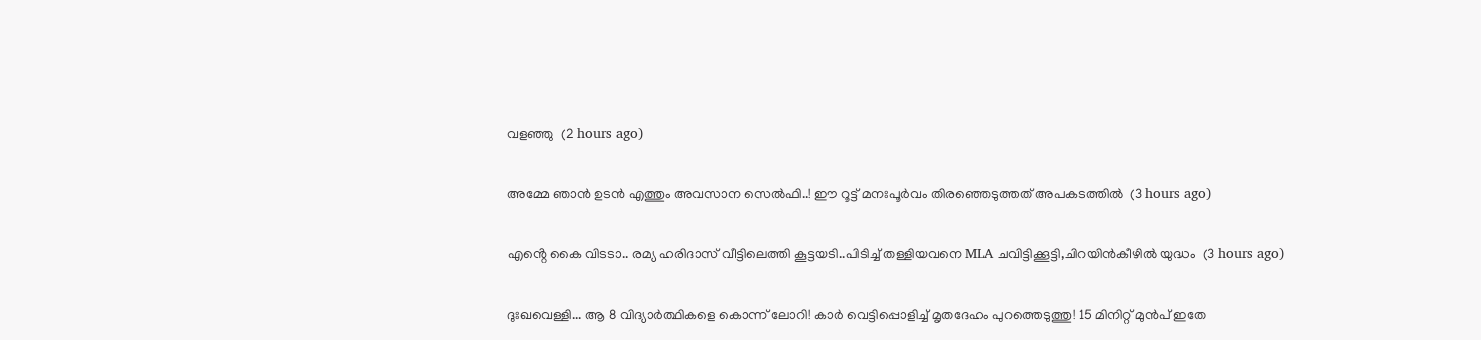വളഞ്ഞു  (2 hours ago)

അമ്മേ ഞാൻ ഉടൻ എത്തും അവസാന സെൽഫി..! ഈ റൂട്ട് മനഃപൂർവം തിരഞ്ഞെടുത്തത് അപകടത്തിൽ  (3 hours ago)

എൻ്റെ കൈ വിടടാ.. രമ്യ ഹരിദാസ് വീട്ടിലെത്തി കൂട്ടയടി..പിടിച്ച് തള്ളിയവനെ MLA ചവിട്ടിക്കൂട്ടി,ചിറയിൻകീഴിൽ യുദ്ധം  (3 hours ago)

ദുഃഖവെള്ളി... ആ 8 വിദ്യാർത്ഥികളെ കൊന്ന് ലോറി! കാർ വെട്ടിപ്പൊളിച്ച് മൃതദേഹം പുറത്തെടുത്തു! 15 മിനിറ്റ് മുൻപ് ഇതേ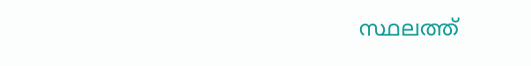സ്ഥലത്ത്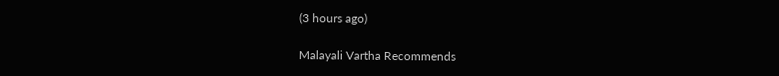(3 hours ago)

Malayali Vartha Recommends